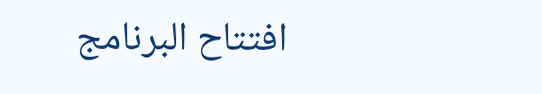افتتاح البرنامج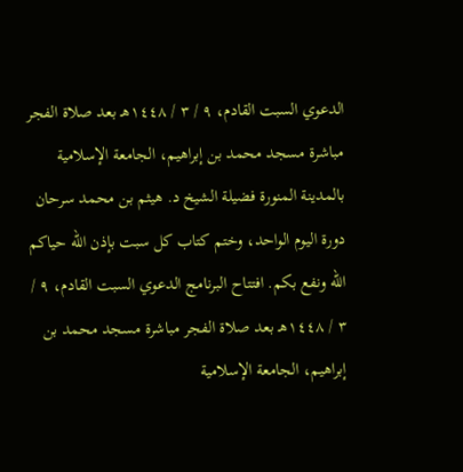الدعوي السبت القادم، ٩ / ٣ / ١٤٤٨هـ بعد صلاة الفجر مباشرة مسجد محمد بن إبراهيم، الجامعة الإسلامية بالمدينة المنورة فضيلة الشيخ د. هيثم بن محمد سرحان دورة اليوم الواحد، وختم كتاب كل سبت بإذن الله حياكم الله ونفع بكم. افتتاح البرنامج الدعوي السبت القادم، ٩ / ٣ / ١٤٤٨هـ بعد صلاة الفجر مباشرة مسجد محمد بن إبراهيم، الجامعة الإسلامية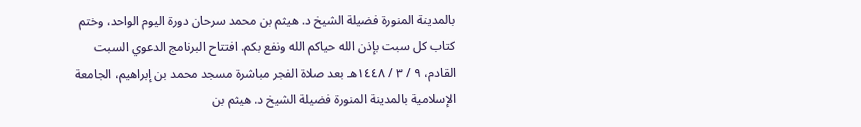بالمدينة المنورة فضيلة الشيخ د. هيثم بن محمد سرحان دورة اليوم الواحد، وختم كتاب كل سبت بإذن الله حياكم الله ونفع بكم. افتتاح البرنامج الدعوي السبت القادم، ٩ / ٣ / ١٤٤٨هـ بعد صلاة الفجر مباشرة مسجد محمد بن إبراهيم، الجامعة الإسلامية بالمدينة المنورة فضيلة الشيخ د. هيثم بن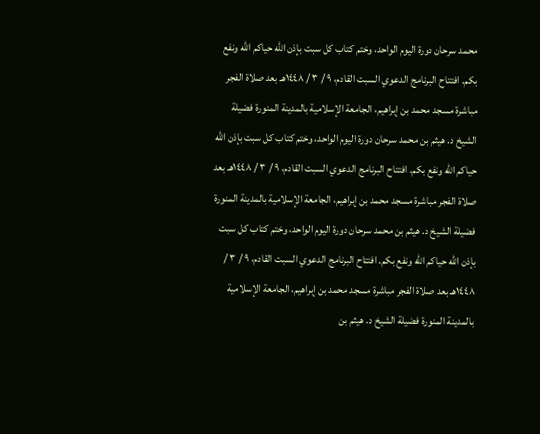محمد سرحان دورة اليوم الواحد، وختم كتاب كل سبت بإذن الله حياكم الله ونفع بكم. افتتاح البرنامج الدعوي السبت القادم، ٩ / ٣ / ١٤٤٨هـ بعد صلاة الفجر مباشرة مسجد محمد بن إبراهيم، الجامعة الإسلامية بالمدينة المنورة فضيلة الشيخ د. هيثم بن محمد سرحان دورة اليوم الواحد، وختم كتاب كل سبت بإذن الله حياكم الله ونفع بكم. افتتاح البرنامج الدعوي السبت القادم، ٩ / ٣ / ١٤٤٨هـ بعد صلاة الفجر مباشرة مسجد محمد بن إبراهيم، الجامعة الإسلامية بالمدينة المنورة فضيلة الشيخ د. هيثم بن محمد سرحان دورة اليوم الواحد، وختم كتاب كل سبت بإذن الله حياكم الله ونفع بكم. افتتاح البرنامج الدعوي السبت القادم، ٩ / ٣ / ١٤٤٨هـ بعد صلاة الفجر مباشرة مسجد محمد بن إبراهيم، الجامعة الإسلامية بالمدينة المنورة فضيلة الشيخ د. هيثم بن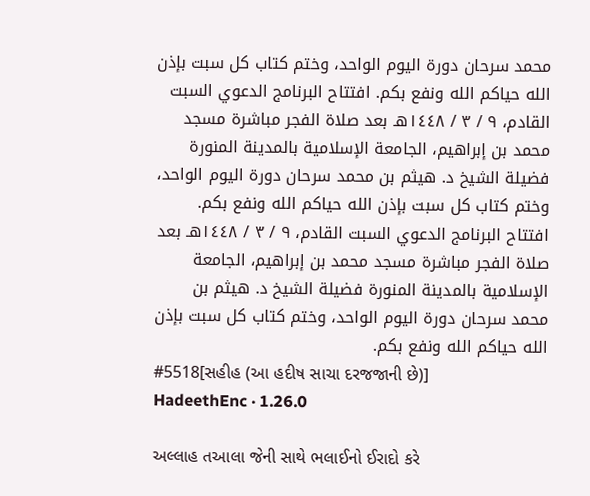محمد سرحان دورة اليوم الواحد، وختم كتاب كل سبت بإذن الله حياكم الله ونفع بكم. افتتاح البرنامج الدعوي السبت القادم، ٩ / ٣ / ١٤٤٨هـ بعد صلاة الفجر مباشرة مسجد محمد بن إبراهيم، الجامعة الإسلامية بالمدينة المنورة فضيلة الشيخ د. هيثم بن محمد سرحان دورة اليوم الواحد، وختم كتاب كل سبت بإذن الله حياكم الله ونفع بكم. افتتاح البرنامج الدعوي السبت القادم، ٩ / ٣ / ١٤٤٨هـ بعد صلاة الفجر مباشرة مسجد محمد بن إبراهيم، الجامعة الإسلامية بالمدينة المنورة فضيلة الشيخ د. هيثم بن محمد سرحان دورة اليوم الواحد، وختم كتاب كل سبت بإذن الله حياكم الله ونفع بكم.
#5518[સહીહ (આ હદીષ સાચા દરજજાની છે)]
HadeethEnc · 1.26.0

અલ્લાહ તઆલા જેની સાથે ભલાઈનો ઈરાદો કરે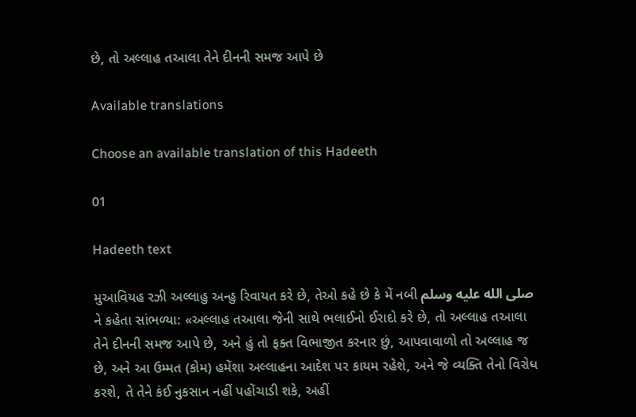છે, તો અલ્લાહ તઆલા તેને દીનની સમજ આપે છે

Available translations

Choose an available translation of this Hadeeth

01

Hadeeth text

મુઆવિયહ રઝી અલ્લાહુ અન્હુ રિવાયત કરે છે, તેઓ કહે છે કે મેં નબી صلى الله عليه وسلم ને કહેતા સાંભળ્યા: «અલ્લાહ તઆલા જેની સાથે ભલાઈનો ઈરાદો કરે છે, તો અલ્લાહ તઆલા તેને દીનની સમજ આપે છે, અને હું તો ફક્ત વિભાજીત કરનાર છું, આપવાવાળો તો અલ્લાહ જ છે, અને આ ઉમ્મત (કોમ) હમેંશા અલ્લાહના આદેશ પર કાયમ રહેશે, અને જે વ્યક્તિ તેનો વિરોધ કરશે, તે તેને કંઈ નુકસાન નહીં પહોંચાડી શકે, અહીં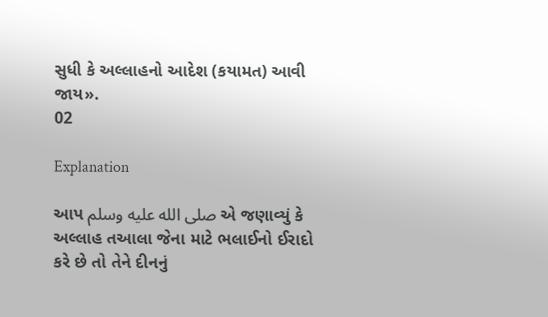સુધી કે અલ્લાહનો આદેશ (કયામત) આવી જાય».
02

Explanation

આપ صلى الله عليه وسلم એ જણાવ્યું કે અલ્લાહ તઆલા જેના માટે ભલાઈનો ઈરાદો કરે છે તો તેને દીનનું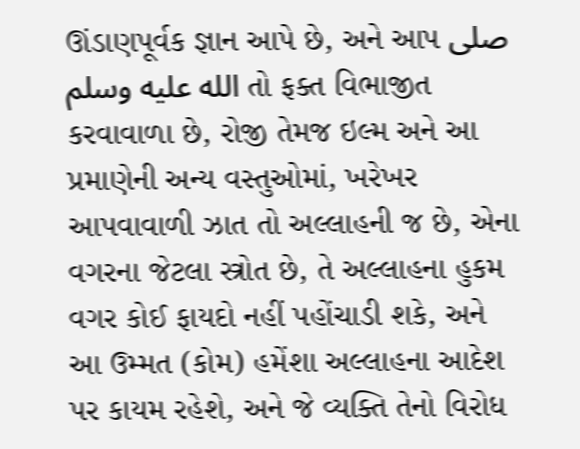ઊંડાણપૂર્વક જ્ઞાન આપે છે, અને આપ صلى الله عليه وسلم તો ફક્ત વિભાજીત કરવાવાળા છે, રોજી તેમજ ઇલ્મ અને આ પ્રમાણેની અન્ય વસ્તુઓમાં, ખરેખર આપવાવાળી ઝાત તો અલ્લાહની જ છે, એના વગરના જેટલા સ્ત્રોત છે, તે અલ્લાહના હુકમ વગર કોઈ ફાયદો નહીં પહોંચાડી શકે, અને આ ઉમ્મત (કોમ) હમેંશા અલ્લાહના આદેશ પર કાયમ રહેશે, અને જે વ્યક્તિ તેનો વિરોધ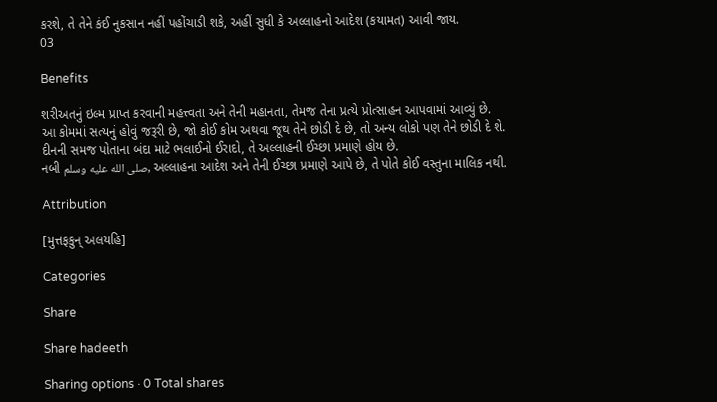કરશે, તે તેને કંઈ નુકસાન નહીં પહોંચાડી શકે, અહીં સુધી કે અલ્લાહનો આદેશ (કયામત) આવી જાય.
03

Benefits

શરીઅતનું ઇલ્મ પ્રાપ્ત કરવાની મહત્ત્વતા અને તેની મહાનતા, તેમજ તેના પ્રત્યે પ્રોત્સાહન આપવામાં આવ્યું છે.
આ કોમમાં સત્યનું હોવું જરૂરી છે, જો કોઈ કોમ અથવા જૂથ તેને છોડી દે છે, તો અન્ય લોકો પણ તેને છોડી દે શે.
દીનની સમજ પોતાના બંદા માટે ભલાઈનો ઈરાદો, તે અલ્લાહની ઈચ્છા પ્રમાણે હોય છે.
નબી صلى الله عليه وسلم, અલ્લાહના આદેશ અને તેની ઈચ્છા પ્રમાણે આપે છે, તે પોતે કોઈ વસ્તુના માલિક નથી.

Attribution

[મુત્તફકુન્ અલયહિ]

Categories

Share

Share hadeeth

Sharing options · 0 Total shares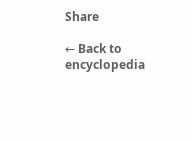Share

← Back to encyclopedia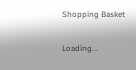Shopping Basket

Loading...